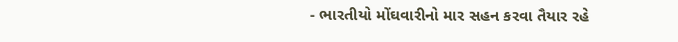- ભારતીયો મોંઘવારીનો માર સહન કરવા તૈયાર રહે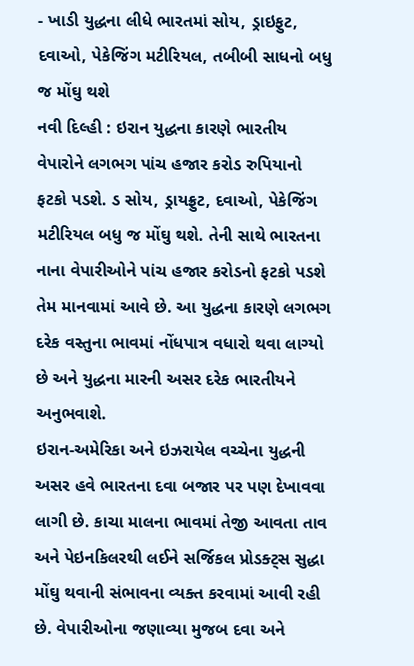- ખાડી યુદ્ધના લીધે ભારતમાં સોય, ડ્રાઇફુટ, દવાઓ, પેકેજિંગ મટીરિયલ, તબીબી સાધનો બધુ જ મોંઘુ થશે
નવી દિલ્હી : ઇરાન યુદ્ધના કારણે ભારતીય વેપારોને લગભગ પાંચ હજાર કરોડ રુપિયાનો ફટકો પડશે. ડ સોય, ડ્રાયફ્રુટ, દવાઓ, પેકેજિંગ મટીરિયલ બધુ જ મોંઘુ થશે. તેની સાથે ભારતના નાના વેપારીઓને પાંચ હજાર કરોડનો ફટકો પડશે તેમ માનવામાં આવે છે. આ યુદ્ધના કારણે લગભગ દરેક વસ્તુના ભાવમાં નોંધપાત્ર વધારો થવા લાગ્યો છે અને યુદ્ધના મારની અસર દરેક ભારતીયને અનુભવાશે.
ઇરાન-અમેરિકા અને ઇઝરાયેલ વચ્ચેના યુદ્ધની અસર હવે ભારતના દવા બજાર પર પણ દેખાવવા લાગી છે. કાચા માલના ભાવમાં તેજી આવતા તાવ અને પેઇનકિલરથી લઈને સર્જિકલ પ્રોડક્ટ્સ સુદ્ધા મોંઘુ થવાની સંભાવના વ્યક્ત કરવામાં આવી રહી છે. વેપારીઓના જણાવ્યા મુજબ દવા અને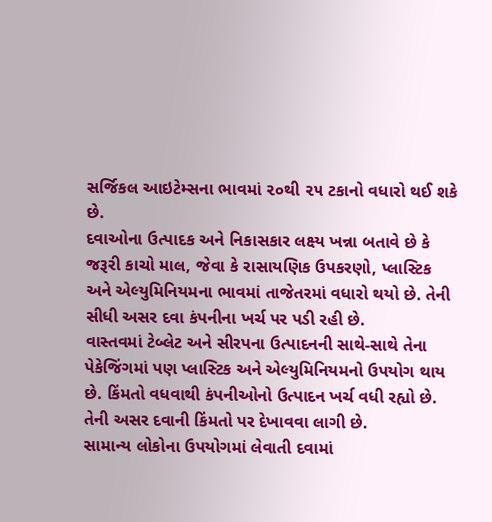સર્જિકલ આઇટેમ્સના ભાવમાં ૨૦થી ૨૫ ટકાનો વધારો થઈ શકે છે.
દવાઓના ઉત્પાદક અને નિકાસકાર લક્ષ્ય ખન્ના બતાવે છે કે જરૂરી કાચો માલ, જેવા કે રાસાયણિક ઉપકરણો, પ્લાસ્ટિક અને એલ્યુમિનિયમના ભાવમાં તાજેતરમાં વધારો થયો છે. તેની સીધી અસર દવા કંપનીના ખર્ચ પર પડી રહી છે.
વાસ્તવમાં ટેબ્લેટ અને સીરપના ઉત્પાદનની સાથે-સાથે તેના પેકેજિંગમાં પણ પ્લાસ્ટિક અને એલ્યુમિનિયમનો ઉપયોગ થાય છે. કિંમતો વધવાથી કંપનીઓનો ઉત્પાદન ખર્ચ વધી રહ્યો છે. તેની અસર દવાની કિંમતો પર દેખાવવા લાગી છે.
સામાન્ય લોકોના ઉપયોગમાં લેવાતી દવામાં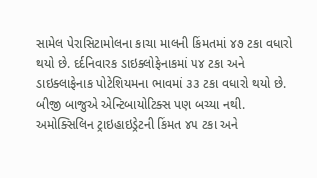સામેલ પેરાસિટામોલના કાચા માલની કિંમતમાં ૪૭ ટકા વધારો થયો છે. દર્દનિવારક ડાઇક્લોફેનાકમાં ૫૪ ટકા અને ડાઇક્લાફેનાક પોટેશિયમના ભાવમાં ૩૩ ટકા વધારો થયો છે. બીજી બાજુએ એન્ટિબાયોટિક્સ પણ બચ્યા નથી.
અમોક્સિલિન ટ્રાઇહાઇડ્રેટની કિંમત ૪૫ ટકા અને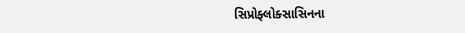સિપ્રોફ્લોક્સાસિનના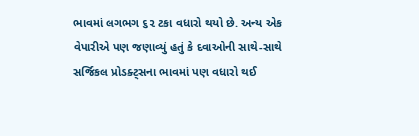ભાવમાં લગભગ ૬૨ ટકા વધારો થયો છે. અન્ય એક વેપારીએ પણ જણાવ્યું હતું કે દવાઓની સાથે-સાથે સર્જિકલ પ્રોડક્ટ્સના ભાવમાં પણ વધારો થઈ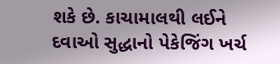શકે છે. કાચામાલથી લઈને દવાઓ સુદ્ધાનો પેકેજિંગ ખર્ચ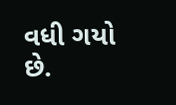વધી ગયો છે.